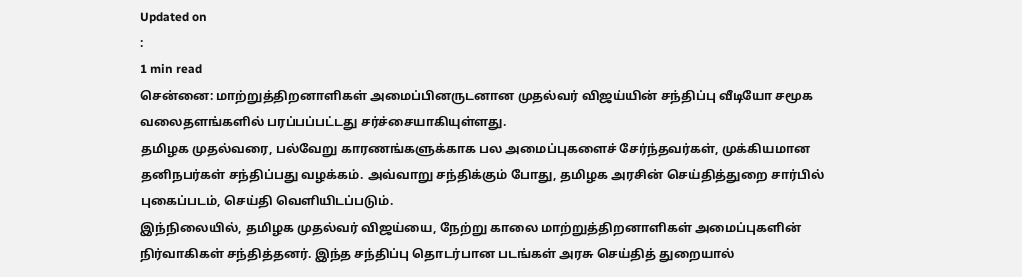Updated on
:
1 min read
சென்னை: மாற்றுத்திறனாளிகள் அமைப்பினருடனான முதல்வர் விஜய்யின் சந்திப்பு வீடியோ சமூக வலைதளங்களில் பரப்பப்பட்டது சர்ச்சையாகியுள்ளது.
தமிழக முதல்வரை, பல்வேறு காரணங்களுக்காக பல அமைப்புகளைச் சேர்ந்தவர்கள், முக்கியமான தனிநபர்கள் சந்திப்பது வழக்கம். அவ்வாறு சந்திக்கும் போது, தமிழக அரசின் செய்தித்துறை சார்பில் புகைப்படம், செய்தி வெளியிடப்படும்.
இந்நிலையில், தமிழக முதல்வர் விஜய்யை, நேற்று காலை மாற்றுத்திறனாளிகள் அமைப்புகளின் நிர்வாகிகள் சந்தித்தனர். இந்த சந்திப்பு தொடர்பான படங்கள் அரசு செய்தித் துறையால்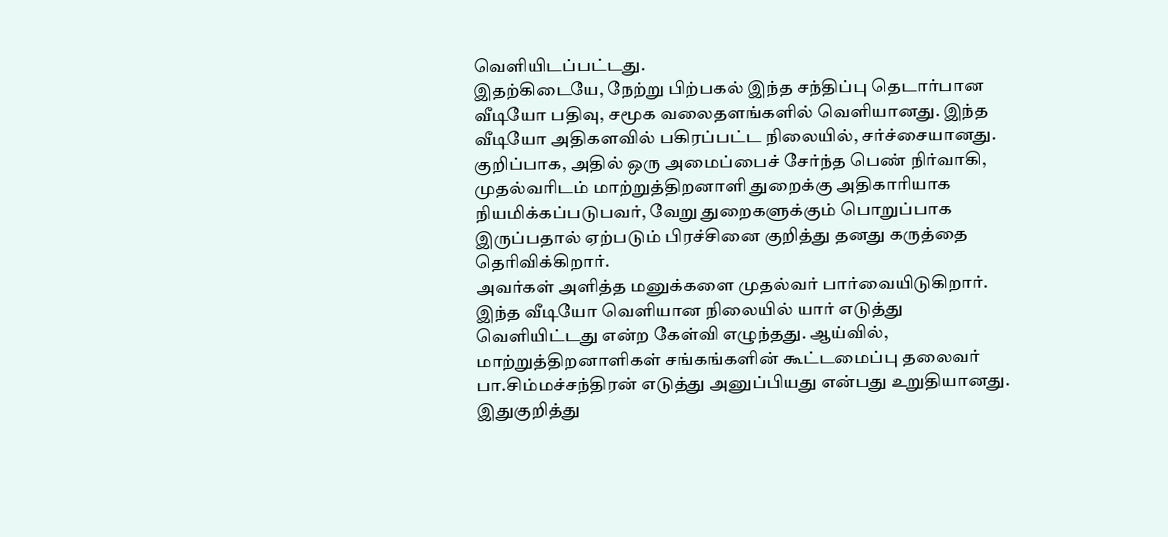வெளியிடப்பட்டது.
இதற்கிடையே, நேற்று பிற்பகல் இந்த சந்திப்பு தெடார்பான வீடியோ பதிவு, சமூக வலைதளங்களில் வெளியானது. இந்த வீடியோ அதிகளவில் பகிரப்பட்ட நிலையில், சர்ச்சையானது.
குறிப்பாக, அதில் ஒரு அமைப்பைச் சேர்ந்த பெண் நிர்வாகி, முதல்வரிடம் மாற்றுத்திறனாளி துறைக்கு அதிகாரியாக நியமிக்கப்படுபவர், வேறு துறைகளுக்கும் பொறுப்பாக இருப்பதால் ஏற்படும் பிரச்சினை குறித்து தனது கருத்தை தெரிவிக்கிறார்.
அவர்கள் அளித்த மனுக்களை முதல்வர் பார்வையிடுகிறார். இந்த வீடியோ வெளியான நிலையில் யார் எடுத்து வெளியிட்டது என்ற கேள்வி எழுந்தது. ஆய்வில், மாற்றுத்திறனாளிகள் சங்கங்களின் கூட்டமைப்பு தலைவர் பா.சிம்மச்சந்திரன் எடுத்து அனுப்பியது என்பது உறுதியானது.
இதுகுறித்து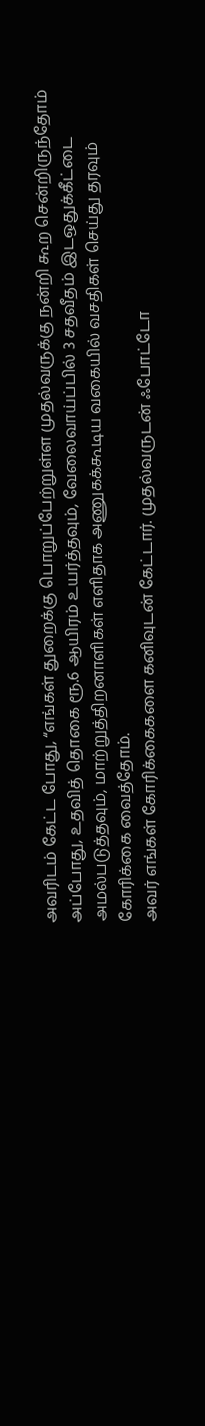அவரிடம் கேட்ட போது, “எங்கள் துறைக்கு பொறுப்பேற்றுள்ள முதல்வருக்கு நன்றி கூற சென்றிருந்தோம் அப்போது, உதவித் தொகை ரூ.6 ஆயிரம் உயர்த்தவும், வேலைவாய்ப்பில் 3 சதவீதம் இடஒதுக்கீட்டை அமல்படுத்தவும், மாற்றுத்திறனாளிகள் எளிதாக அணுகக்கூடிய வகையில் வசதிகள் செய்து தரவும் கோரிக்கை வைத்தோம்.
அவர் எங்கள் கோரிக்கைகளை கனிவுடன் கேட்டார். முதல்வருடன் ஃபோட்டோ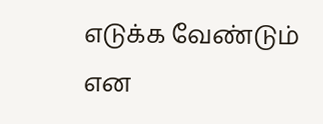எடுக்க வேண்டும் என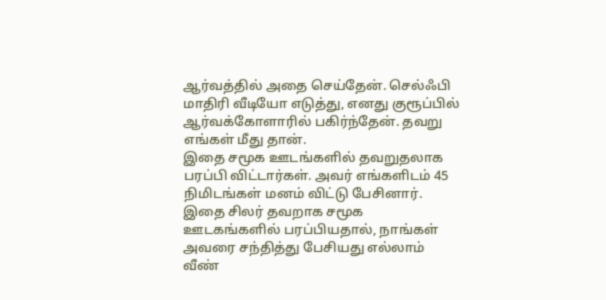ஆர்வத்தில் அதை செய்தேன். செல்ஃபி மாதிரி வீடியோ எடுத்து, எனது குரூப்பில் ஆர்வக்கோளாரில் பகிர்ந்தேன். தவறு எங்கள் மீது தான்.
இதை சமூக ஊடங்களில் தவறுதலாக பரப்பி விட்டார்கள். அவர் எங்களிடம் 45 நிமிடங்கள் மனம் விட்டு பேசினார். இதை சிலர் தவறாக சமூக ஊடகங்களில் பரப்பியதால், நாங்கள் அவரை சந்தித்து பேசியது எல்லாம் வீண்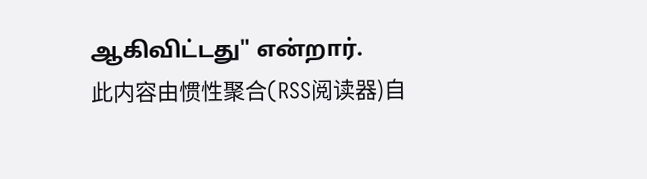ஆகிவிட்டது" என்றார்.
此内容由惯性聚合(RSS阅读器)自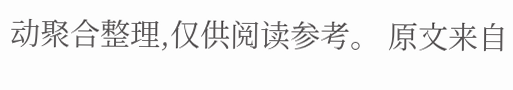动聚合整理,仅供阅读参考。 原文来自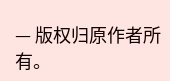— 版权归原作者所有。